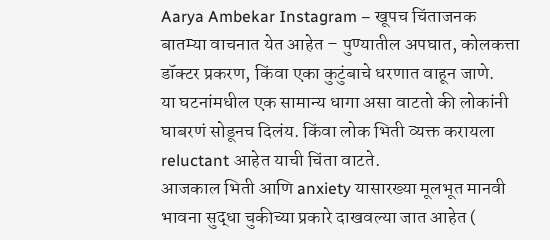Aarya Ambekar Instagram – खूपच चिंताजनक बातम्या वाचनात येत आहेत – पुण्यातील अपघात, कोलकत्ता डॉक्टर प्रकरण, किंवा एका कुटुंबाचे धरणात वाहून जाणे.
या घटनांमधील एक सामान्य धागा असा वाटतो की लोकांनी घाबरणं सोडूनच दिलंय. किंवा लोक भिती व्यक्त करायला reluctant आहेत याची चिंता वाटते.
आजकाल भिती आणि anxiety यासारख्या मूलभूत मानवी भावना सुद्धा चुकीच्या प्रकारे दाखवल्या जात आहेत (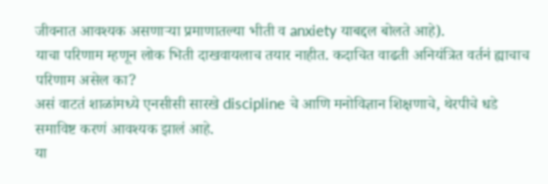जीवनात आवश्यक असणाऱ्या प्रमाणातल्या भीती व anxiety याबद्दल बोलते आहे).
याचा परिणाम म्हणून लोक भिती दाखवायलाच तयार नाहीत. कदाचित वाढती अनियंत्रित वर्तनं ह्याचाच परिणाम असेल का?
असं वाटतं शाळांमध्ये एनसीसी सारखे discipline चे आणि मनोविज्ञान शिक्षणाचे, थेरपीचे धडे समाविष्ट करणं आवश्यक झालं आहे.
या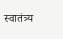स्वातंत्र्य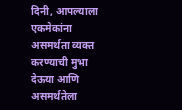दिनी, आपल्याला एकमेकांना असमर्थता व्यक्त करण्याची मुभा देऊया आणि असमर्थतेला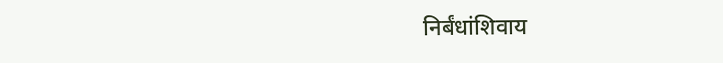निर्बंधांशिवाय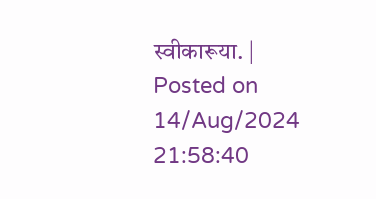स्वीकारूया. | Posted on 14/Aug/2024 21:58:40